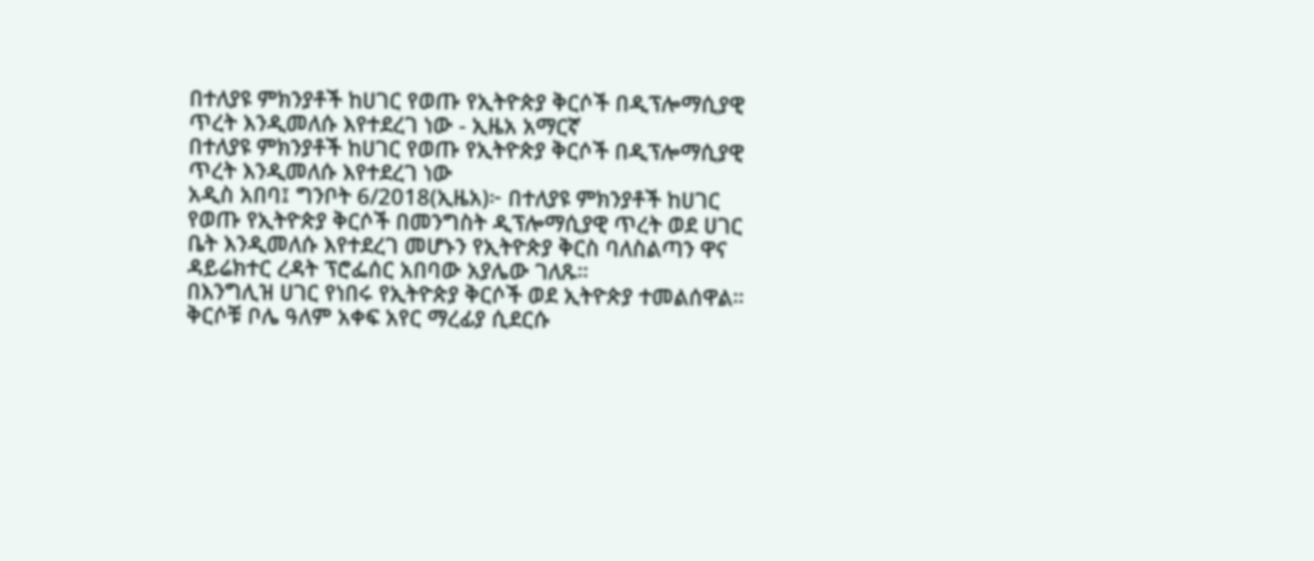በተለያዩ ምክንያቶች ከሀገር የወጡ የኢትዮጵያ ቅርሶች በዲፕሎማሲያዊ ጥረት እንዲመለሱ እየተደረገ ነው - ኢዜአ አማርኛ
በተለያዩ ምክንያቶች ከሀገር የወጡ የኢትዮጵያ ቅርሶች በዲፕሎማሲያዊ ጥረት እንዲመለሱ እየተደረገ ነው
አዲስ አበባ፤ ግንቦት 6/2018(ኢዜአ)፦ በተለያዩ ምክንያቶች ከሀገር የወጡ የኢትዮጵያ ቅርሶች በመንግስት ዲፕሎማሲያዊ ጥረት ወደ ሀገር ቤት እንዲመለሱ እየተደረገ መሆኑን የኢትዮጵያ ቅርስ ባለስልጣን ዋና ዳይሬክተር ረዳት ፕሮፌሰር አበባው አያሌው ገለጹ።
በእንግሊዝ ሀገር የነበሩ የኢትዮጵያ ቅርሶች ወደ ኢትዮጵያ ተመልሰዋል።
ቅርሶቹ ቦሌ ዓለም አቀፍ አየር ማረፊያ ሲደርሱ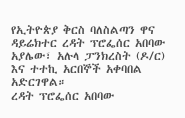የኢትዮጵያ ቅርስ ባለስልጣን ዋና ዳይሬክተር ረዳት ፕሮፌሰር አበባው አያሌው፣ አሉላ ፓንክረስት (ዶ/ር) እና ተተኪ አርበኞች አቀባበል አድርገዋል።
ረዳት ፕሮፌሰር አበባው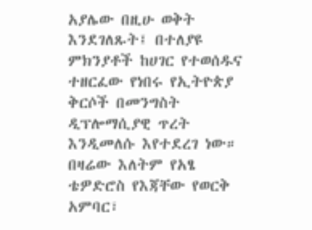አያሌው በዚሁ ወቅት እንደገለጹት፤ በተለያዩ ምክንያቶች ከሀገር የተወሰዱና ተዘርፈው የነበሩ የኢትዮጵያ ቅርሶች በመንግስት ዲፕሎማሲያዊ ጥረት እንዲመለሱ እየተደረገ ነው።
በዛሬው እለትም የአፄ ቴዎድሮስ የእጃቸው የወርቅ አምባር፣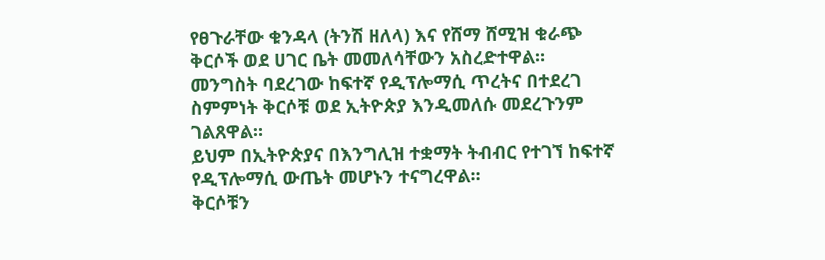የፀጉራቸው ቁንዳላ (ትንሽ ዘለላ) እና የሸማ ሸሚዝ ቁራጭ ቅርሶች ወደ ሀገር ቤት መመለሳቸውን አስረድተዋል።
መንግስት ባደረገው ከፍተኛ የዲፕሎማሲ ጥረትና በተደረገ ስምምነት ቅርሶቹ ወደ ኢትዮጵያ እንዲመለሱ መደረጉንም ገልጸዋል።
ይህም በኢትዮጵያና በእንግሊዝ ተቋማት ትብብር የተገኘ ከፍተኛ የዲፕሎማሲ ውጤት መሆኑን ተናግረዋል።
ቅርሶቹን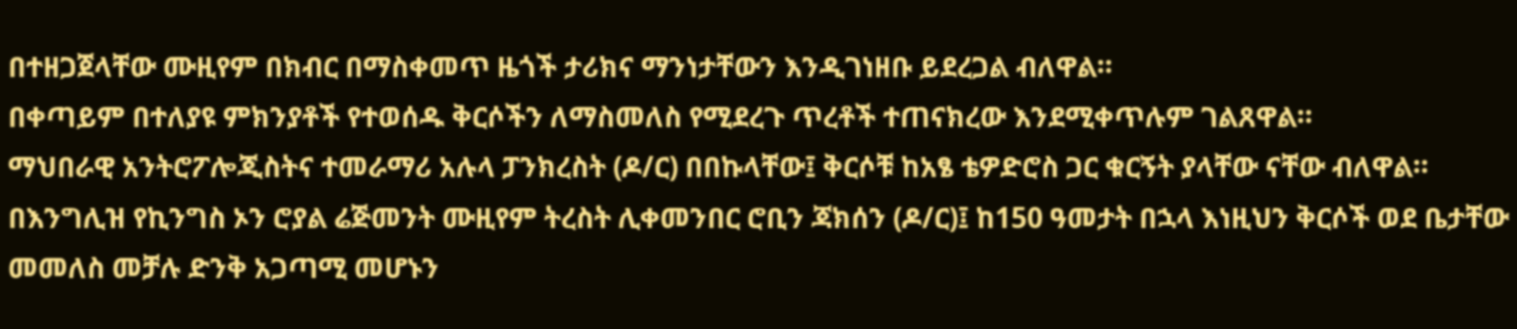በተዘጋጀላቸው ሙዚየም በክብር በማስቀመጥ ዜጎች ታሪክና ማንነታቸውን እንዲገነዘቡ ይደረጋል ብለዋል።
በቀጣይም በተለያዩ ምክንያቶች የተወሰዱ ቅርሶችን ለማስመለስ የሚደረጉ ጥረቶች ተጠናክረው እንደሚቀጥሉም ገልጸዋል።
ማህበራዊ አንትሮፖሎጂስትና ተመራማሪ አሉላ ፓንክረስት (ዶ/ር) በበኩላቸው፤ ቅርሶቹ ከአፄ ቴዎድሮስ ጋር ቁርኝት ያላቸው ናቸው ብለዋል።
በእንግሊዝ የኪንግስ ኦን ሮያል ሬጅመንት ሙዚየም ትረስት ሊቀመንበር ሮቢን ጃክሰን (ዶ/ር)፤ ከ150 ዓመታት በኋላ እነዚህን ቅርሶች ወደ ቤታቸው መመለስ መቻሉ ድንቅ አጋጣሚ መሆኑን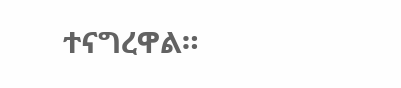ተናግረዋል።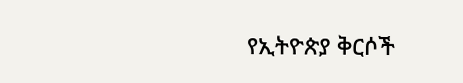የኢትዮጵያ ቅርሶች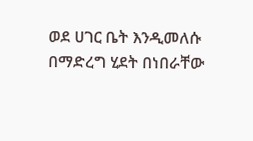ወደ ሀገር ቤት እንዲመለሱ በማድረግ ሂደት በነበራቸው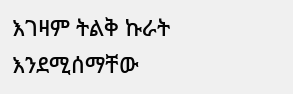እገዛም ትልቅ ኩራት እንደሚሰማቸው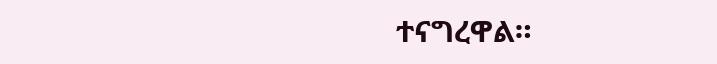ተናግረዋል።